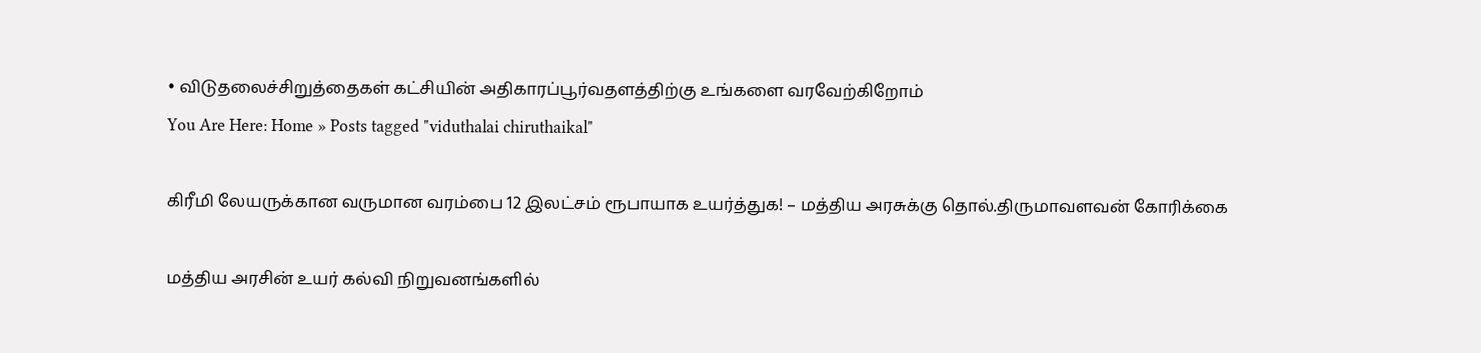• விடுதலைச்சிறுத்தைகள் கட்சியின் அதிகாரப்பூர்வதளத்திற்கு உங்களை வரவேற்கிறோம்
You Are Here: Home » Posts tagged "viduthalai chiruthaikal"

கிரீமி லேயருக்கான வருமான வரம்பை 12 இலட்சம் ரூபாயாக உயர்த்துக! – மத்திய அரசுக்கு தொல்.திருமாவளவன் கோரிக்கை

மத்திய அரசின் உயர் கல்வி நிறுவனங்களில்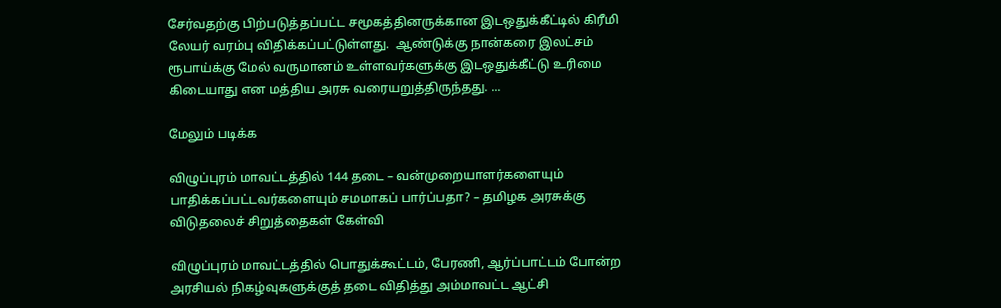சேர்வதற்கு பிற்படுத்தப்பட்ட சமூகத்தினருக்கான இடஒதுக்கீட்டில் கிரீமி லேயர் வரம்பு விதிக்கப்பட்டுள்ளது.  ஆண்டுக்கு நான்கரை இலட்சம் ரூபாய்க்கு மேல் வருமானம் உள்ளவர்களுக்கு இடஒதுக்கீட்டு உரிமை கிடையாது என மத்திய அரசு வரையறுத்திருந்தது. ...

மேலும் படிக்க

விழுப்புரம் மாவட்டத்தில் 144 தடை – வன்முறையாளர்களையும் பாதிக்கப்பட்டவர்களையும் சமமாகப் பார்ப்பதா? – தமிழக அரசுக்கு விடுதலைச் சிறுத்தைகள் கேள்வி

விழுப்புரம் மாவட்டத்தில் பொதுக்கூட்டம், பேரணி, ஆர்ப்பாட்டம் போன்ற அரசியல் நிகழ்வுகளுக்குத் தடை விதித்து அம்மாவட்ட ஆட்சி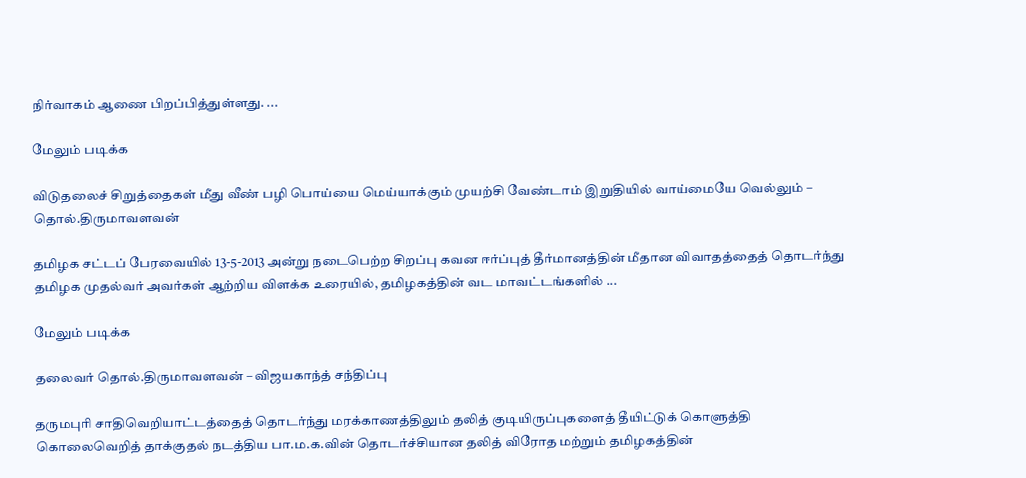நிர்வாகம் ஆணை பிறப்பித்துள்ளது. ...

மேலும் படிக்க

விடுதலைச் சிறுத்தைகள் மீது வீண் பழி பொய்யை மெய்யாக்கும் முயற்சி வேண்டாம் இறுதியில் வாய்மையே வெல்லும் – தொல்.திருமாவளவன்

தமிழக சட்டப் பேரவையில் 13-5-2013 அன்று நடைபெற்ற சிறப்பு கவன ஈர்ப்புத் தீர்மானத்தின் மீதான விவாதத்தைத் தொடர்ந்து தமிழக முதல்வர் அவர்கள் ஆற்றிய விளக்க உரையில், தமிழகத்தின் வட மாவட்டங்களில் ...

மேலும் படிக்க

தலைவர் தொல்.திருமாவளவன் – விஜயகாந்த் சந்திப்பு

தருமபுரி சாதிவெறியாட்டத்தைத் தொடர்ந்து மரக்காணத்திலும் தலித் குடியிருப்புகளைத் தீயிட்டுக் கொளுத்தி கொலைவெறித் தாக்குதல் நடத்திய பா.ம.க.வின் தொடர்ச்சியான தலித் விரோத மற்றும் தமிழகத்தின்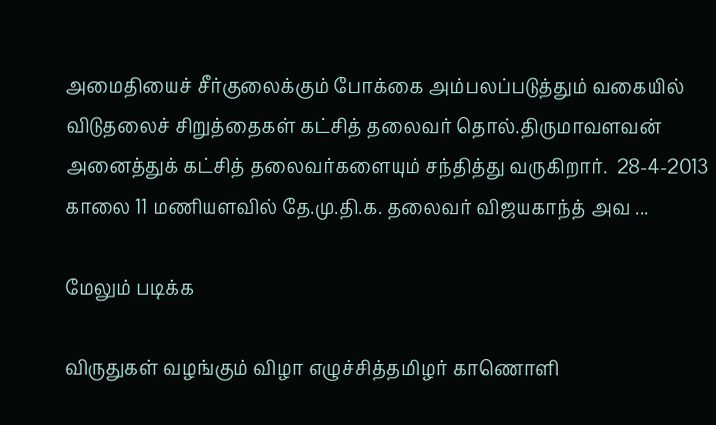அமைதியைச் சீர்குலைக்கும் போக்கை அம்பலப்படுத்தும் வகையில் விடுதலைச் சிறுத்தைகள் கட்சித் தலைவர் தொல்.திருமாவளவன் அனைத்துக் கட்சித் தலைவர்களையும் சந்தித்து வருகிறார்.  28-4-2013 காலை 11 மணியளவில் தே.மு.தி.க. தலைவர் விஜயகாந்த் அவ ...

மேலும் படிக்க

விருதுகள் வழங்கும் விழா எழுச்சித்தமிழர் காணொளி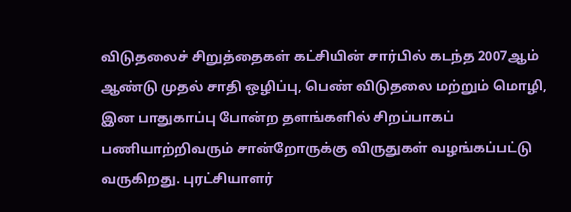விடுதலைச் சிறுத்தைகள் கட்சியின் சார்பில் கடந்த 2007ஆம் ஆண்டு முதல் சாதி ஒழிப்பு, பெண் விடுதலை மற்றும் மொழி, இன பாதுகாப்பு போன்ற தளங்களில் சிறப்பாகப் பணியாற்றிவரும் சான்றோருக்கு விருதுகள் வழங்கப்பட்டு வருகிறது. புரட்சியாளர்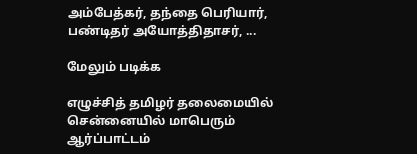அம்பேத்கர், தந்தை பெரியார், பண்டிதர் அயோத்திதாசர், ...

மேலும் படிக்க

எழுச்சித் தமிழர் தலைமையில் சென்னையில் மாபெரும் ஆர்ப்பாட்டம்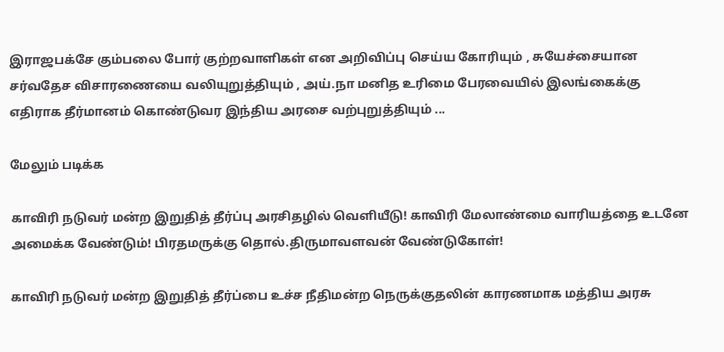இராஜபக்சே கும்பலை போர் குற்றவாளிகள் என அறிவிப்பு செய்ய கோரியும் , சுயேச்சையான சர்வதேச விசாரணையை வலியுறுத்தியும் , அய்.நா மனித உரிமை பேரவையில் இலங்கைக்கு எதிராக தீர்மானம் கொண்டுவர இந்திய அரசை வற்புறுத்தியும் ...

மேலும் படிக்க

காவிரி நடுவர் மன்ற இறுதித் தீர்ப்பு அரசிதழில் வெளியீடு! காவிரி மேலாண்மை வாரியத்தை உடனே அமைக்க வேண்டும்! பிரதமருக்கு தொல்.திருமாவளவன் வேண்டுகோள்!

காவிரி நடுவர் மன்ற இறுதித் தீர்ப்பை உச்ச நீதிமன்ற நெருக்குதலின் காரணமாக மத்திய அரசு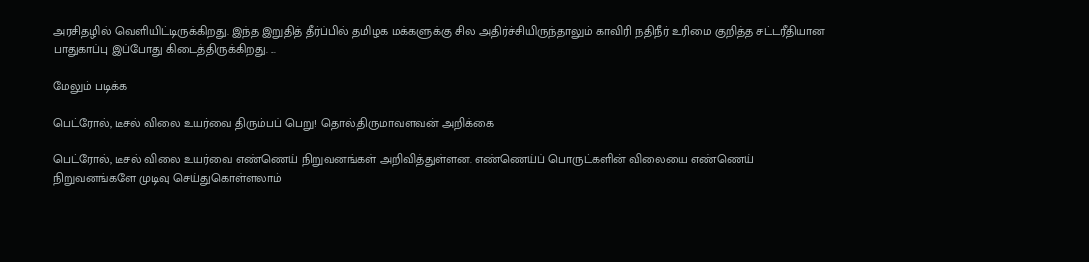அரசிதழில் வெளியிட்டிருக்கிறது. இந்த இறுதித் தீர்ப்பில் தமிழக மக்களுக்கு சில அதிர்ச்சியிருந்தாலும் காவிரி நதிநீர் உரிமை குறித்த சட்டரீதியான பாதுகாப்பு இப்போது கிடைத்திருக்கிறது. ...

மேலும் படிக்க

பெட்ரோல், டீசல் விலை உயர்வை திரும்பப் பெறு! தொல்.திருமாவளவன் அறிக்கை

பெட்ரோல், டீசல் விலை உயர்வை எண்ணெய் நிறுவனங்கள் அறிவித்துள்ளன. எண்ணெய்ப் பொருட்களின் விலையை எண்ணெய் நிறுவனங்களே முடிவு செய்துகொள்ளலாம்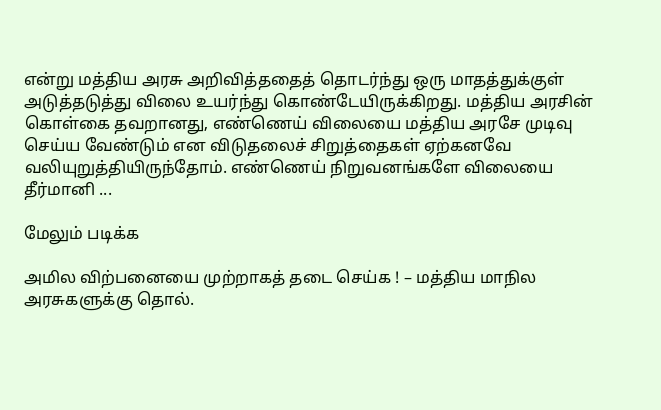என்று மத்திய அரசு அறிவித்ததைத் தொடர்ந்து ஒரு மாதத்துக்குள் அடுத்தடுத்து விலை உயர்ந்து கொண்டேயிருக்கிறது. மத்திய அரசின் கொள்கை தவறானது, எண்ணெய் விலையை மத்திய அரசே முடிவு செய்ய வேண்டும் என விடுதலைச் சிறுத்தைகள் ஏற்கனவே வலியுறுத்தியிருந்தோம். எண்ணெய் நிறுவனங்களே விலையை தீர்மானி ...

மேலும் படிக்க

அமில விற்பனையை முற்றாகத் தடை செய்க ! – மத்திய மாநில அரசுகளுக்கு தொல்.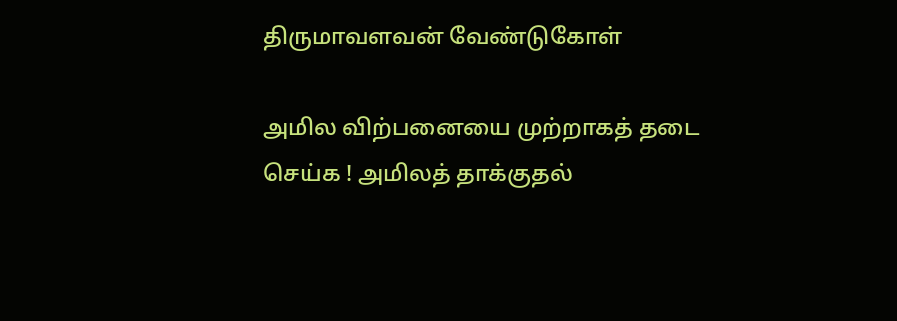திருமாவளவன் வேண்டுகோள்

அமில விற்பனையை முற்றாகத் தடை செய்க ! அமிலத் தாக்குதல்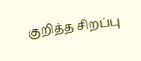குறித்த சிறப்பு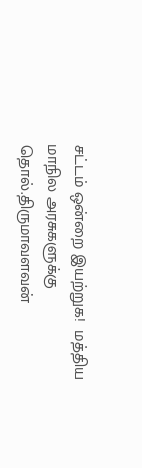சட்டம் ஒன்றை இயற்றுக!  மத்திய மாநில அரசுகளுக்கு தொல்.திருமாவளவன்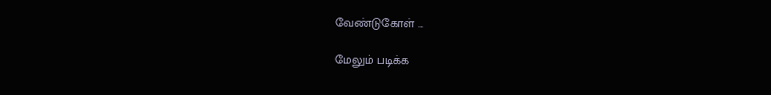வேண்டுகோள் ...

மேலும் படிக்க